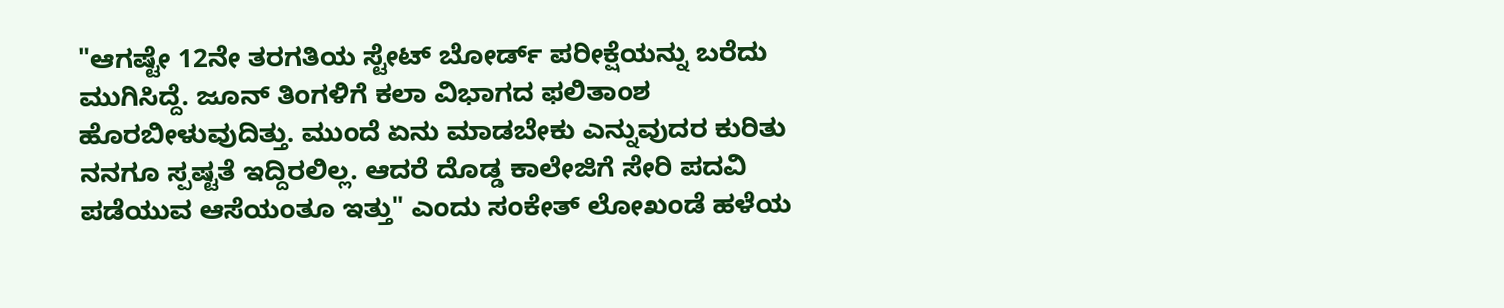"ಆಗಷ್ಟೇ 12ನೇ ತರಗತಿಯ ಸ್ಟೇಟ್ ಬೋರ್ಡ್ ಪರೀಕ್ಷೆಯನ್ನು ಬರೆದು ಮುಗಿಸಿದ್ದೆ. ಜೂನ್ ತಿಂಗಳಿಗೆ ಕಲಾ ವಿಭಾಗದ ಫಲಿತಾಂಶ ಹೊರಬೀಳುವುದಿತ್ತು. ಮುಂದೆ ಏನು ಮಾಡಬೇಕು ಎನ್ನುವುದರ ಕುರಿತು ನನಗೂ ಸ್ಪಷ್ಟತೆ ಇದ್ದಿರಲಿಲ್ಲ. ಆದರೆ ದೊಡ್ಡ ಕಾಲೇಜಿಗೆ ಸೇರಿ ಪದವಿ ಪಡೆಯುವ ಆಸೆಯಂತೂ ಇತ್ತು" ಎಂದು ಸಂಕೇತ್ ಲೋಖಂಡೆ ಹಳೆಯ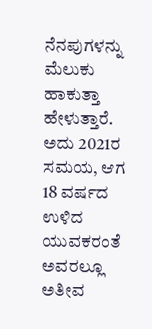ನೆನಪುಗಳನ್ನು ಮೆಲುಕು ಹಾಕುತ್ತಾ ಹೇಳುತ್ತಾರೆ. ಅದು 2021ರ ಸಮಯ, ಆಗ 18 ವರ್ಷದ ಉಳಿದ ಯುವಕರಂತೆ ಅವರಲ್ಲೂ ಅತೀವ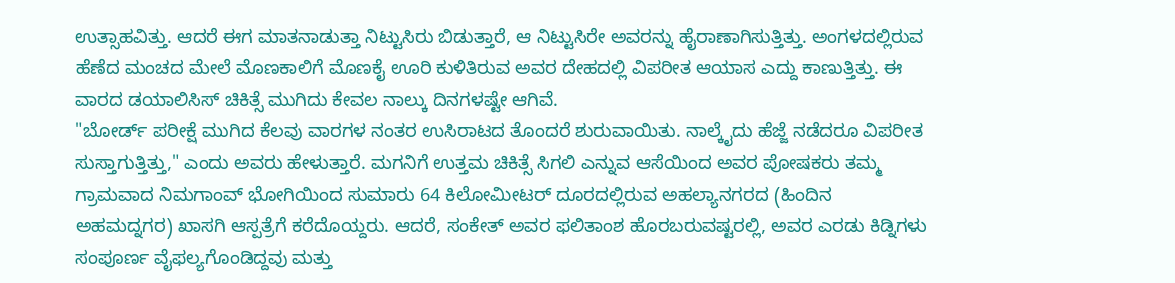ಉತ್ಸಾಹವಿತ್ತು. ಆದರೆ ಈಗ ಮಾತನಾಡುತ್ತಾ ನಿಟ್ಟುಸಿರು ಬಿಡುತ್ತಾರೆ, ಆ ನಿಟ್ಟುಸಿರೇ ಅವರನ್ನು ಹೈರಾಣಾಗಿಸುತ್ತಿತ್ತು. ಅಂಗಳದಲ್ಲಿರುವ ಹೆಣೆದ ಮಂಚದ ಮೇಲೆ ಮೊಣಕಾಲಿಗೆ ಮೊಣಕೈ ಊರಿ ಕುಳಿತಿರುವ ಅವರ ದೇಹದಲ್ಲಿ ವಿಪರೀತ ಆಯಾಸ ಎದ್ದು ಕಾಣುತ್ತಿತ್ತು. ಈ ವಾರದ ಡಯಾಲಿಸಿಸ್ ಚಿಕಿತ್ಸೆ ಮುಗಿದು ಕೇವಲ ನಾಲ್ಕು ದಿನಗಳಷ್ಟೇ ಆಗಿವೆ.
"ಬೋರ್ಡ್ ಪರೀಕ್ಷೆ ಮುಗಿದ ಕೆಲವು ವಾರಗಳ ನಂತರ ಉಸಿರಾಟದ ತೊಂದರೆ ಶುರುವಾಯಿತು. ನಾಲ್ಕೈದು ಹೆಜ್ಜೆ ನಡೆದರೂ ವಿಪರೀತ ಸುಸ್ತಾಗುತ್ತಿತ್ತು," ಎಂದು ಅವರು ಹೇಳುತ್ತಾರೆ. ಮಗನಿಗೆ ಉತ್ತಮ ಚಿಕಿತ್ಸೆ ಸಿಗಲಿ ಎನ್ನುವ ಆಸೆಯಿಂದ ಅವರ ಪೋಷಕರು ತಮ್ಮ ಗ್ರಾಮವಾದ ನಿಮಗಾಂವ್ ಭೋಗಿಯಿಂದ ಸುಮಾರು 64 ಕಿಲೋಮೀಟರ್ ದೂರದಲ್ಲಿರುವ ಅಹಲ್ಯಾನಗರದ (ಹಿಂದಿನ ಅಹಮದ್ನಗರ) ಖಾಸಗಿ ಆಸ್ಪತ್ರೆಗೆ ಕರೆದೊಯ್ದರು. ಆದರೆ, ಸಂಕೇತ್ ಅವರ ಫಲಿತಾಂಶ ಹೊರಬರುವಷ್ಟರಲ್ಲಿ, ಅವರ ಎರಡು ಕಿಡ್ನಿಗಳು ಸಂಪೂರ್ಣ ವೈಫಲ್ಯಗೊಂಡಿದ್ದವು ಮತ್ತು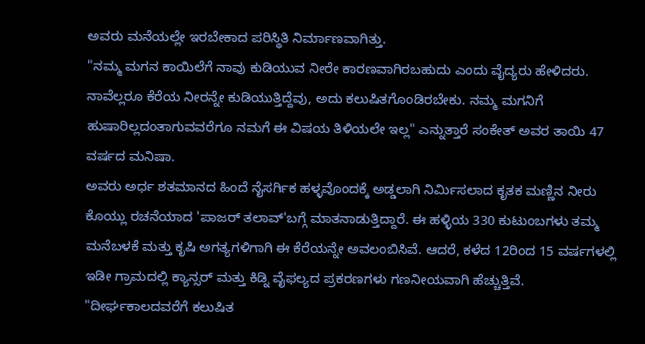ಅವರು ಮನೆಯಲ್ಲೇ ಇರಬೇಕಾದ ಪರಿಸ್ಥಿತಿ ನಿರ್ಮಾಣವಾಗಿತ್ತು.
"ನಮ್ಮ ಮಗನ ಕಾಯಿಲೆಗೆ ನಾವು ಕುಡಿಯುವ ನೀರೇ ಕಾರಣವಾಗಿರಬಹುದು ಎಂದು ವೈದ್ಯರು ಹೇಳಿದರು. ನಾವೆಲ್ಲರೂ ಕೆರೆಯ ನೀರನ್ನೇ ಕುಡಿಯುತ್ತಿದ್ದೆವು, ಅದು ಕಲುಷಿತಗೊಂಡಿರಬೇಕು. ನಮ್ಮ ಮಗನಿಗೆ ಹುಷಾರಿಲ್ಲದಂತಾಗುವವರೆಗೂ ನಮಗೆ ಈ ವಿಷಯ ತಿಳಿಯಲೇ ಇಲ್ಲ" ಎನ್ನುತ್ತಾರೆ ಸಂಕೇತ್ ಅವರ ತಾಯಿ 47 ವರ್ಷದ ಮನಿಷಾ.
ಅವರು ಅರ್ಧ ಶತಮಾನದ ಹಿಂದೆ ನೈಸರ್ಗಿಕ ಹಳ್ಳವೊಂದಕ್ಕೆ ಅಡ್ಡಲಾಗಿ ನಿರ್ಮಿಸಲಾದ ಕೃತಕ ಮಣ್ಣಿನ ನೀರು ಕೊಯ್ಲು ರಚನೆಯಾದ 'ಪಾಜರ್ ತಲಾವ್'ಬಗ್ಗೆ ಮಾತನಾಡುತ್ತಿದ್ದಾರೆ. ಈ ಹಳ್ಳಿಯ 330 ಕುಟುಂಬಗಳು ತಮ್ಮ ಮನೆಬಳಕೆ ಮತ್ತು ಕೃಷಿ ಅಗತ್ಯಗಳಿಗಾಗಿ ಈ ಕೆರೆಯನ್ನೇ ಅವಲಂಬಿಸಿವೆ. ಆದರೆ, ಕಳೆದ 12ರಿಂದ 15 ವರ್ಷಗಳಲ್ಲಿ ಇಡೀ ಗ್ರಾಮದಲ್ಲಿ ಕ್ಯಾನ್ಸರ್ ಮತ್ತು ಕಿಡ್ನಿ ವೈಫಲ್ಯದ ಪ್ರಕರಣಗಳು ಗಣನೀಯವಾಗಿ ಹೆಚ್ಚುತ್ತಿವೆ.
"ದೀರ್ಘಕಾಲದವರೆಗೆ ಕಲುಷಿತ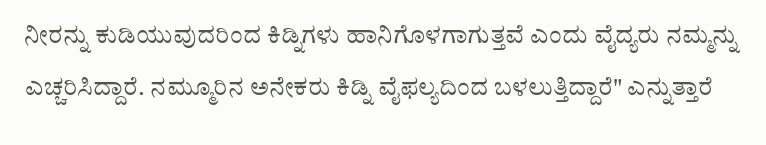ನೀರನ್ನು ಕುಡಿಯುವುದರಿಂದ ಕಿಡ್ನಿಗಳು ಹಾನಿಗೊಳಗಾಗುತ್ತವೆ ಎಂದು ವೈದ್ಯರು ನಮ್ಮನ್ನು ಎಚ್ಚರಿಸಿದ್ದಾರೆ. ನಮ್ಮೂರಿನ ಅನೇಕರು ಕಿಡ್ನಿ ವೈಫಲ್ಯದಿಂದ ಬಳಲುತ್ತಿದ್ದಾರೆ" ಎನ್ನುತ್ತಾರೆ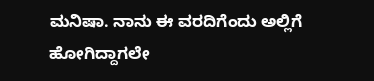ಮನಿಷಾ. ನಾನು ಈ ವರದಿಗೆಂದು ಅಲ್ಲಿಗೆ ಹೋಗಿದ್ದಾಗಲೇ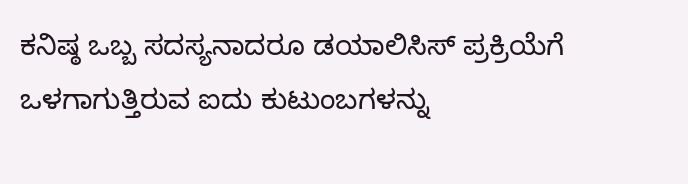ಕನಿಷ್ಠ ಒಬ್ಬ ಸದಸ್ಯನಾದರೂ ಡಯಾಲಿಸಿಸ್ ಪ್ರಕ್ರಿಯೆಗೆ ಒಳಗಾಗುತ್ತಿರುವ ಐದು ಕುಟುಂಬಗಳನ್ನು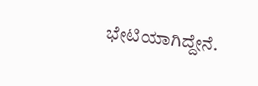ಭೇಟಿಯಾಗಿದ್ದೇನೆ.